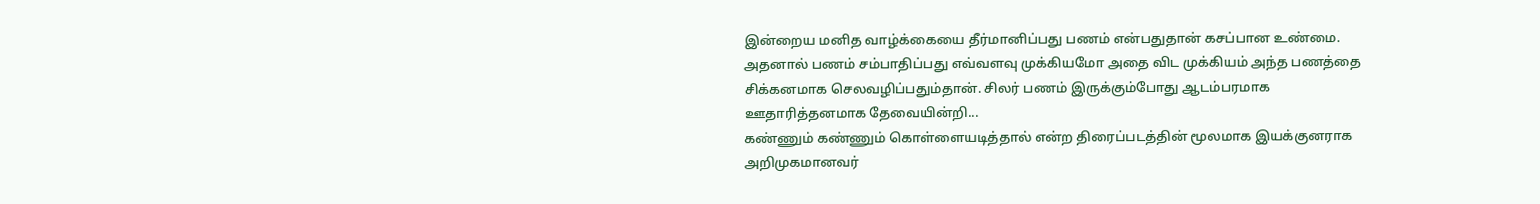இன்றைய மனித வாழ்க்கையை தீர்மானிப்பது பணம் என்பதுதான் கசப்பான உண்மை. அதனால் பணம் சம்பாதிப்பது எவ்வளவு முக்கியமோ அதை விட முக்கியம் அந்த பணத்தை சிக்கனமாக செலவழிப்பதும்தான். சிலர் பணம் இருக்கும்போது ஆடம்பரமாக ஊதாரித்தனமாக தேவையின்றி...
கண்ணும் கண்ணும் கொள்ளையடித்தால் என்ற திரைப்படத்தின் மூலமாக இயக்குனராக அறிமுகமானவர்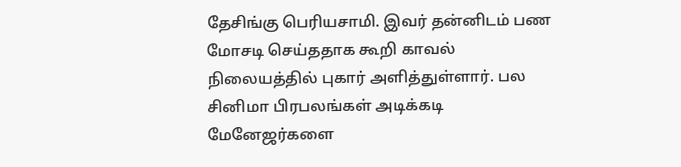தேசிங்கு பெரியசாமி. இவர் தன்னிடம் பண மோசடி செய்ததாக கூறி காவல் நிலையத்தில் புகார் அளித்துள்ளார். பல சினிமா பிரபலங்கள் அடிக்கடி மேனேஜர்களை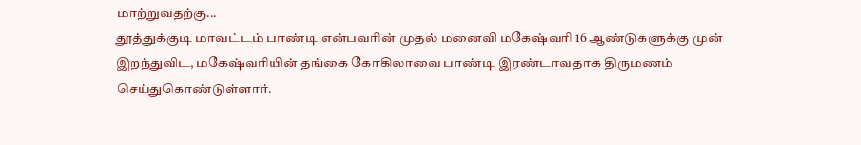மாற்றுவதற்கு...
தூத்துக்குடி மாவட்டம் பாண்டி என்பவரின் முதல் மனைவி மகேஷ்வரி 16 ஆண்டுகளுக்கு முன் இறந்துவிட, மகேஷ்வரியின் தங்கை கோகிலாவை பாண்டி இரண்டாவதாக திருமணம் செய்துகொண்டுள்ளார்.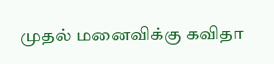முதல் மனைவிக்கு கவிதா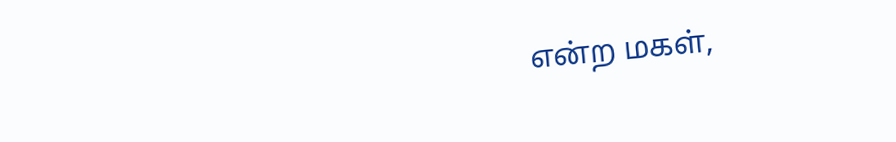என்ற மகள்,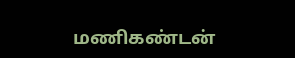மணிகண்டன்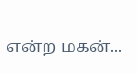என்ற மகன்...